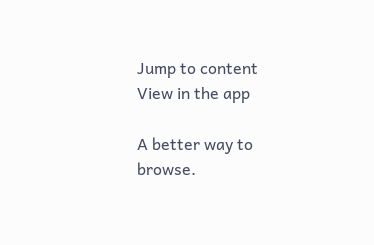Jump to content
View in the app

A better way to browse.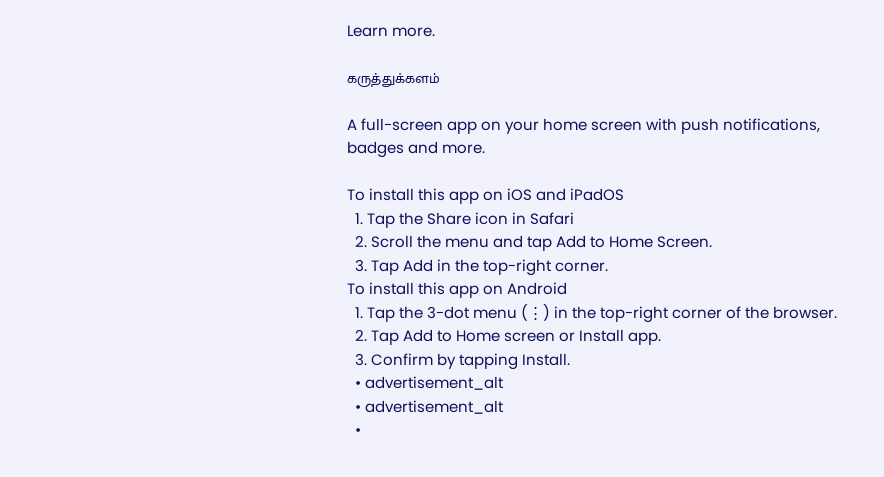Learn more.

கருத்துக்களம்

A full-screen app on your home screen with push notifications, badges and more.

To install this app on iOS and iPadOS
  1. Tap the Share icon in Safari
  2. Scroll the menu and tap Add to Home Screen.
  3. Tap Add in the top-right corner.
To install this app on Android
  1. Tap the 3-dot menu (⋮) in the top-right corner of the browser.
  2. Tap Add to Home screen or Install app.
  3. Confirm by tapping Install.
  • advertisement_alt
  • advertisement_alt
  •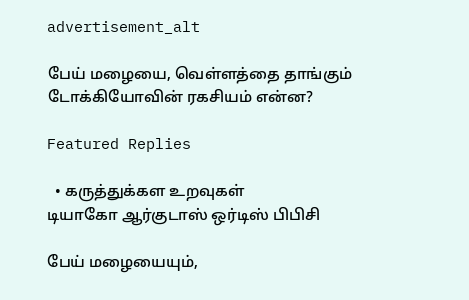advertisement_alt

பேய் மழையை, வெள்ளத்தை தாங்கும் டோக்கியோவின் ரகசியம் என்ன?

Featured Replies

  • கருத்துக்கள உறவுகள்
டியாகோ ஆர்குடாஸ் ஒர்டிஸ் பிபிசி

பேய் மழையையும்,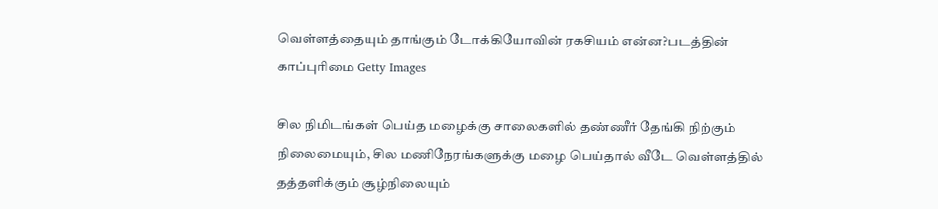வெள்ளத்தையும் தாங்கும் டோக்கியோவின் ரகசியம் என்ன?படத்தின் காப்புரிமை Getty Images

சில நிமிடங்கள் பெய்த மழைக்கு சாலைகளில் தண்ணீர் தேங்கி நிற்கும் நிலைமையும், சில மணிநேரங்களுக்கு மழை பெய்தால் வீடே வெள்ளத்தில் தத்தளிக்கும் சூழ்நிலையும்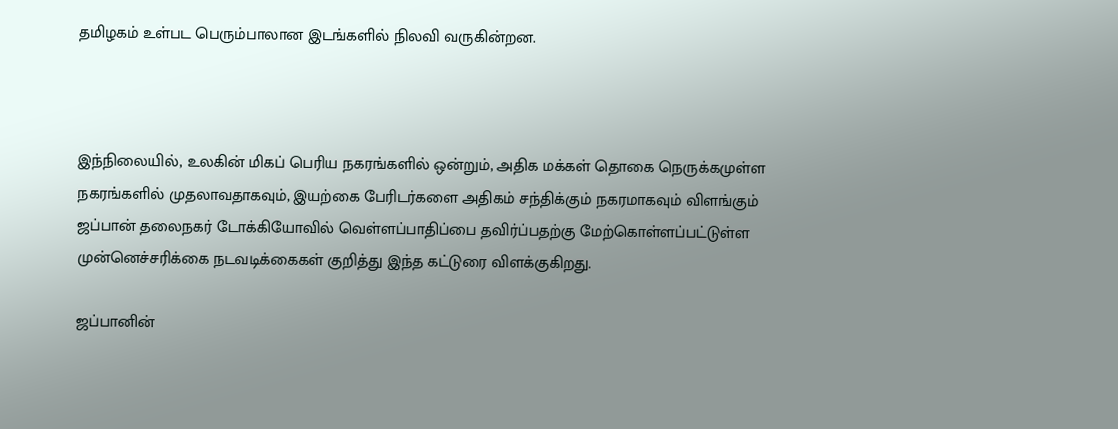தமிழகம் உள்பட பெரும்பாலான இடங்களில் நிலவி வருகின்றன.



இந்நிலையில், உலகின் மிகப் பெரிய நகரங்களில் ஒன்றும், அதிக மக்கள் தொகை நெருக்கமுள்ள நகரங்களில் முதலாவதாகவும், இயற்கை பேரிடர்களை அதிகம் சந்திக்கும் நகரமாகவும் விளங்கும் ஜப்பான் தலைநகர் டோக்கியோவில் வெள்ளப்பாதிப்பை தவிர்ப்பதற்கு மேற்கொள்ளப்பட்டுள்ள முன்னெச்சரிக்கை நடவடிக்கைகள் குறித்து இந்த கட்டுரை விளக்குகிறது.

ஜப்பானின்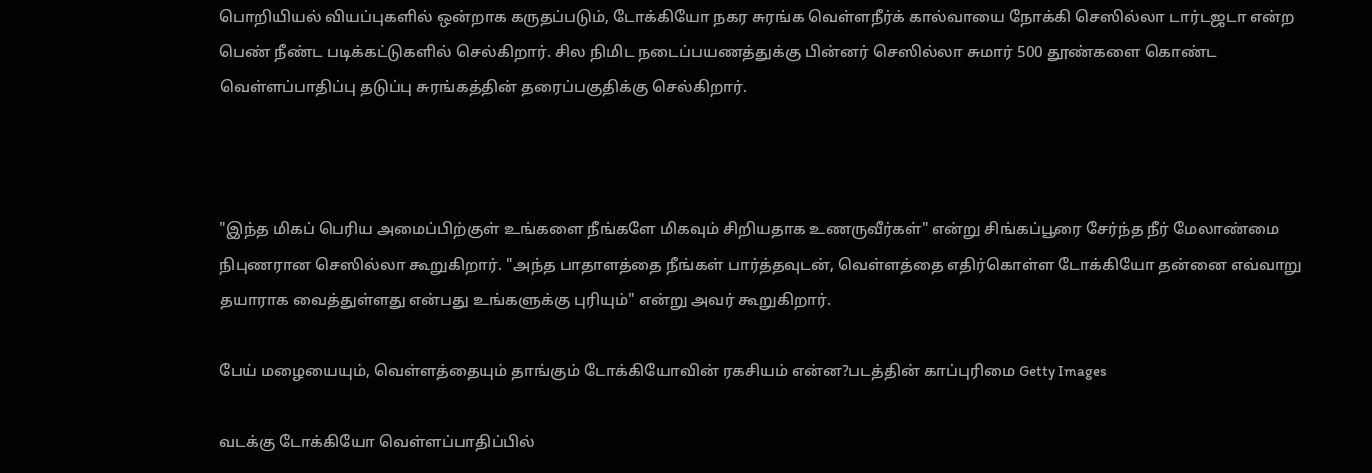பொறியியல் வியப்புகளில் ஒன்றாக கருதப்படும், டோக்கியோ நகர சுரங்க வெள்ளநீர்க் கால்வாயை நோக்கி செஸில்லா டார்டஜடா என்ற பெண் நீண்ட படிக்கட்டுகளில் செல்கிறார். சில நிமிட நடைப்பயணத்துக்கு பின்னர் செஸில்லா சுமார் 500 தூண்களை கொண்ட வெள்ளப்பாதிப்பு தடுப்பு சுரங்கத்தின் தரைப்பகுதிக்கு செல்கிறார்.



"இந்த மிகப் பெரிய அமைப்பிற்குள் உங்களை நீங்களே மிகவும் சிறியதாக உணருவீர்கள்" என்று சிங்கப்பூரை சேர்ந்த நீர் மேலாண்மை நிபுணரான செஸில்லா கூறுகிறார். "அந்த பாதாளத்தை நீங்கள் பார்த்தவுடன், வெள்ளத்தை எதிர்கொள்ள டோக்கியோ தன்னை எவ்வாறு தயாராக வைத்துள்ளது என்பது உங்களுக்கு புரியும்" என்று அவர் கூறுகிறார்.

பேய் மழையையும், வெள்ளத்தையும் தாங்கும் டோக்கியோவின் ரகசியம் என்ன?படத்தின் காப்புரிமை Getty Images

வடக்கு டோக்கியோ வெள்ளப்பாதிப்பில்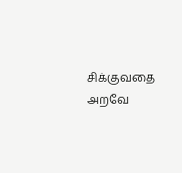சிக்குவதை அறவே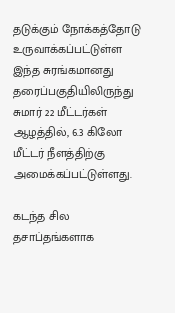தடுக்கும் நோக்கத்தோடு உருவாக்கப்பட்டுள்ள இந்த சுரங்கமானது தரைப்பகுதியிலிருந்து சுமார் 22 மீட்டர்கள் ஆழத்தில், 6.3 கிலோ மீட்டர் நீளத்திற்கு அமைக்கப்பட்டுள்ளது.

கடந்த சில தசாப்தங்களாக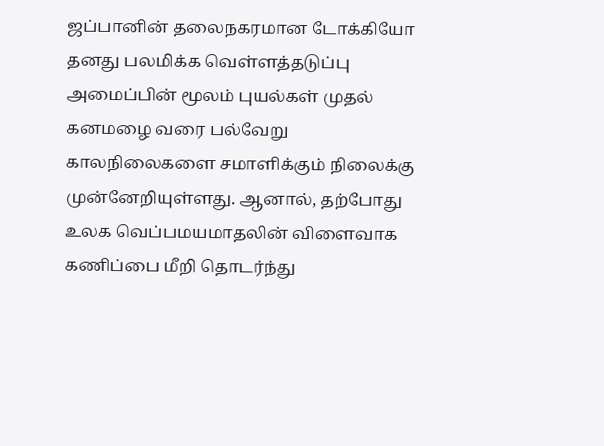ஜப்பானின் தலைநகரமான டோக்கியோ தனது பலமிக்க வெள்ளத்தடுப்பு அமைப்பின் மூலம் புயல்கள் முதல் கனமழை வரை பல்வேறு காலநிலைகளை சமாளிக்கும் நிலைக்கு முன்னேறியுள்ளது. ஆனால், தற்போது உலக வெப்பமயமாதலின் விளைவாக கணிப்பை மீறி தொடர்ந்து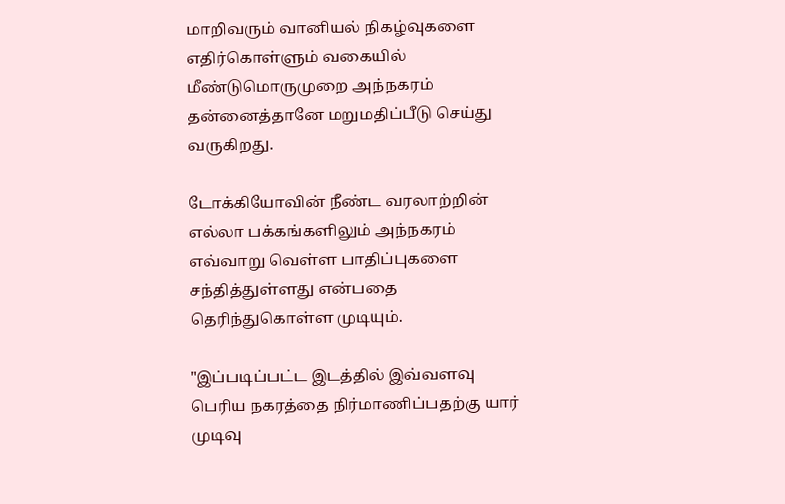மாறிவரும் வானியல் நிகழ்வுகளை எதிர்கொள்ளும் வகையில் மீண்டுமொருமுறை அந்நகரம் தன்னைத்தானே மறுமதிப்பீடு செய்து வருகிறது.

டோக்கியோவின் நீண்ட வரலாற்றின் எல்லா பக்கங்களிலும் அந்நகரம் எவ்வாறு வெள்ள பாதிப்புகளை சந்தித்துள்ளது என்பதை தெரிந்துகொள்ள முடியும்.

"இப்படிப்பட்ட இடத்தில் இவ்வளவு பெரிய நகரத்தை நிர்மாணிப்பதற்கு யார் முடிவு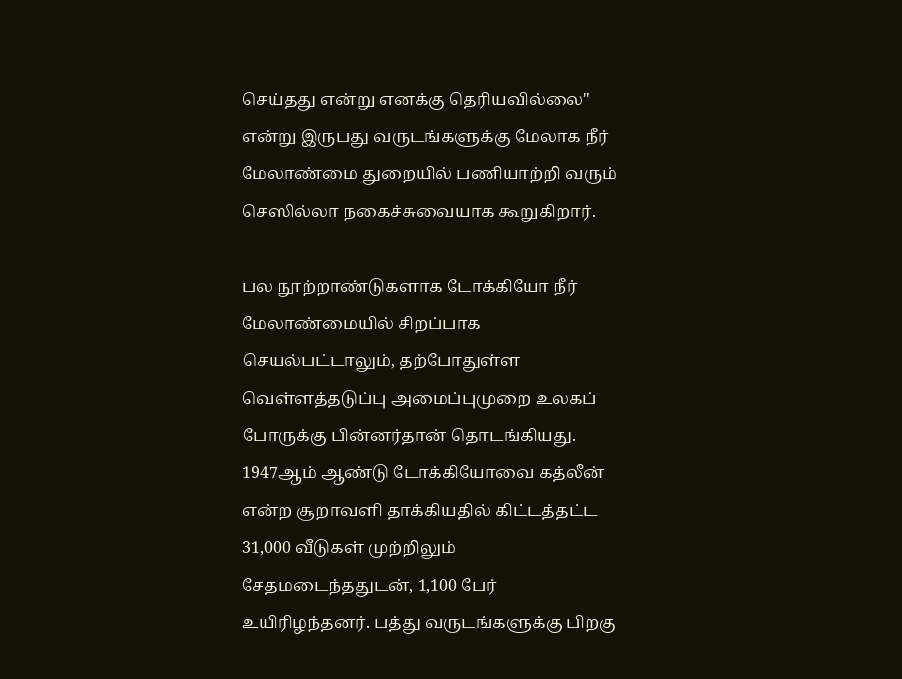செய்தது என்று எனக்கு தெரியவில்லை" என்று இருபது வருடங்களுக்கு மேலாக நீர் மேலாண்மை துறையில் பணியாற்றி வரும் செஸில்லா நகைச்சுவையாக கூறுகிறார்.

பல நூற்றாண்டுகளாக டோக்கியோ நீர் மேலாண்மையில் சிறப்பாக செயல்பட்டாலும், தற்போதுள்ள வெள்ளத்தடுப்பு அமைப்புமுறை உலகப் போருக்கு பின்னர்தான் தொடங்கியது. 1947ஆம் ஆண்டு டோக்கியோவை கத்லீன் என்ற சூறாவளி தாக்கியதில் கிட்டத்தட்ட 31,000 வீடுகள் முற்றிலும் சேதமடைந்ததுடன், 1,100 பேர் உயிரிழந்தனர். பத்து வருடங்களுக்கு பிறகு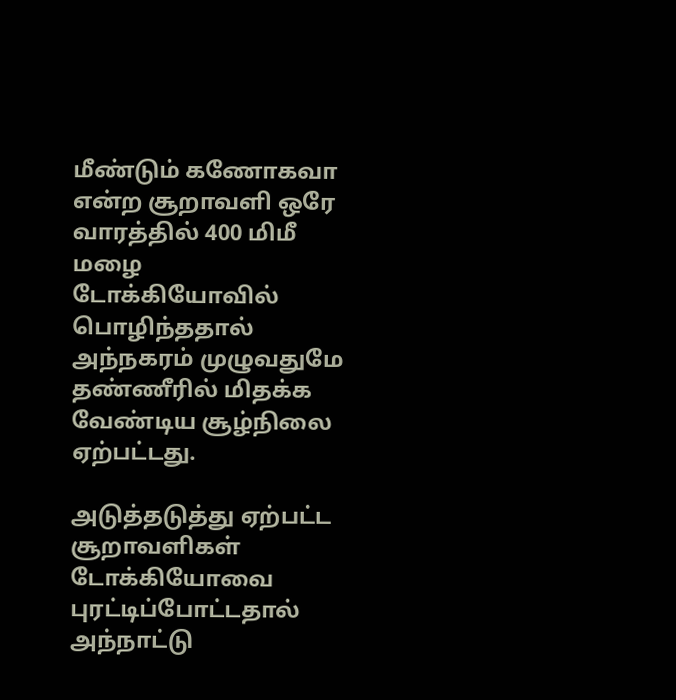மீண்டும் கணோகவா என்ற சூறாவளி ஒரே வாரத்தில் 400 மிமீ மழை டோக்கியோவில் பொழிந்ததால் அந்நகரம் முழுவதுமே தண்ணீரில் மிதக்க வேண்டிய சூழ்நிலை ஏற்பட்டது.

அடுத்தடுத்து ஏற்பட்ட சூறாவளிகள் டோக்கியோவை புரட்டிப்போட்டதால் அந்நாட்டு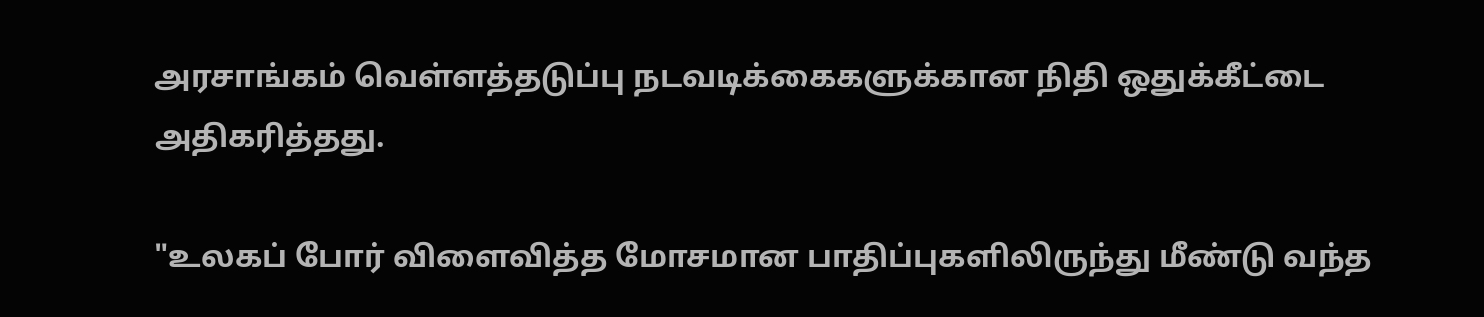அரசாங்கம் வெள்ளத்தடுப்பு நடவடிக்கைகளுக்கான நிதி ஒதுக்கீட்டை அதிகரித்தது.

"உலகப் போர் விளைவித்த மோசமான பாதிப்புகளிலிருந்து மீண்டு வந்த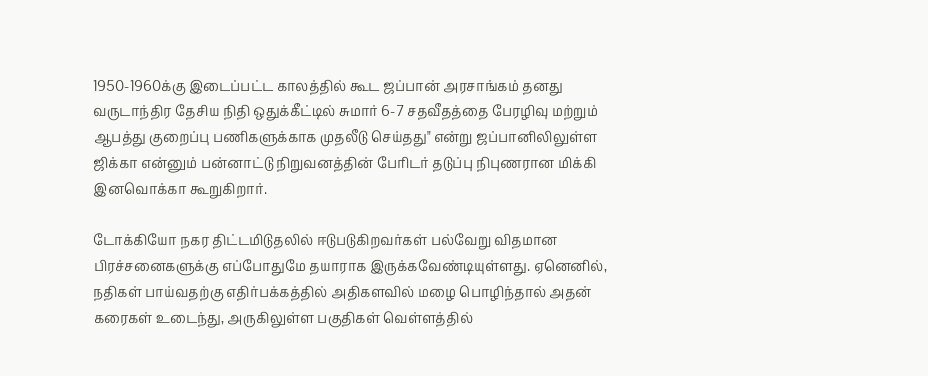1950-1960க்கு இடைப்பட்ட காலத்தில் கூட ஜப்பான் அரசாங்கம் தனது வருடாந்திர தேசிய நிதி ஒதுக்கீட்டில் சுமார் 6-7 சதவீதத்தை பேரழிவு மற்றும் ஆபத்து குறைப்பு பணிகளுக்காக முதலீடு செய்தது" என்று ஜப்பானிலிலுள்ள ஜிக்கா என்னும் பன்னாட்டு நிறுவனத்தின் பேரிடர் தடுப்பு நிபுணரான மிக்கி இனவொக்கா கூறுகிறார்.

டோக்கியோ நகர திட்டமிடுதலில் ஈடுபடுகிறவர்கள் பல்வேறு விதமான பிரச்சனைகளுக்கு எப்போதுமே தயாராக இருக்கவேண்டியுள்ளது. ஏனெனில், நதிகள் பாய்வதற்கு எதிர்பக்கத்தில் அதிகளவில் மழை பொழிந்தால் அதன் கரைகள் உடைந்து, அருகிலுள்ள பகுதிகள் வெள்ளத்தில்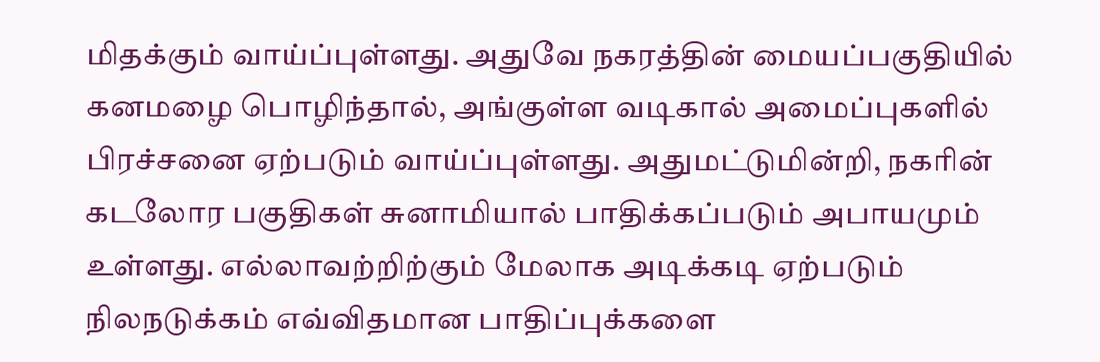மிதக்கும் வாய்ப்புள்ளது. அதுவே நகரத்தின் மையப்பகுதியில் கனமழை பொழிந்தால், அங்குள்ள வடிகால் அமைப்புகளில் பிரச்சனை ஏற்படும் வாய்ப்புள்ளது. அதுமட்டுமின்றி, நகரின் கடலோர பகுதிகள் சுனாமியால் பாதிக்கப்படும் அபாயமும் உள்ளது. எல்லாவற்றிற்கும் மேலாக அடிக்கடி ஏற்படும் நிலநடுக்கம் எவ்விதமான பாதிப்புக்களை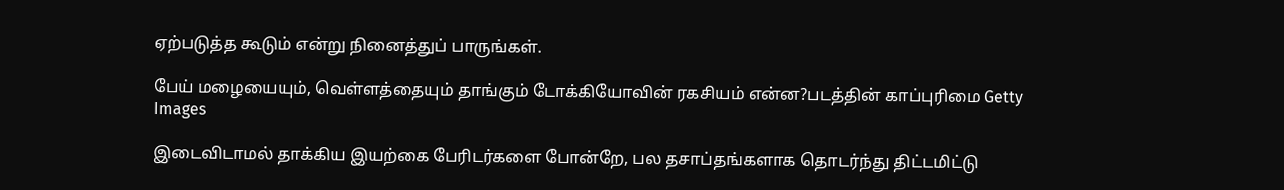ஏற்படுத்த கூடும் என்று நினைத்துப் பாருங்கள்.

பேய் மழையையும், வெள்ளத்தையும் தாங்கும் டோக்கியோவின் ரகசியம் என்ன?படத்தின் காப்புரிமை Getty Images

இடைவிடாமல் தாக்கிய இயற்கை பேரிடர்களை போன்றே, பல தசாப்தங்களாக தொடர்ந்து திட்டமிட்டு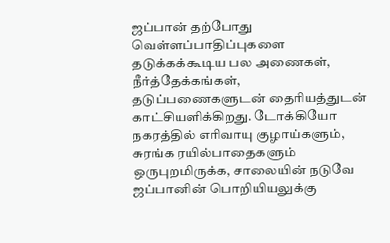ஜப்பான் தற்போது வெள்ளப்பாதிப்புகளை தடுக்கக்கூடிய பல அணைகள், நீர்த்தேக்கங்கள், தடுப்பணைகளுடன் தைரியத்துடன் காட்சியளிக்கிறது. டோக்கியோ நகரத்தில் எரிவாயு குழாய்களும், சுரங்க ரயில்பாதைகளும் ஒருபுறமிருக்க, சாலையின் நடுவே ஜப்பானின் பொறியியலுக்கு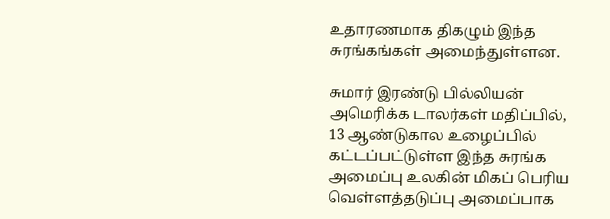உதாரணமாக திகழும் இந்த சுரங்கங்கள் அமைந்துள்ளன.

சுமார் இரண்டு பில்லியன் அமெரிக்க டாலர்கள் மதிப்பில், 13 ஆண்டுகால உழைப்பில் கட்டப்பட்டுள்ள இந்த சுரங்க அமைப்பு உலகின் மிகப் பெரிய வெள்ளத்தடுப்பு அமைப்பாக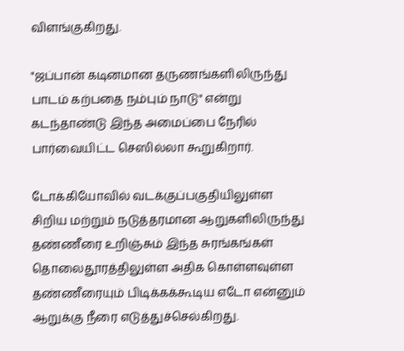விளங்குகிறது.

"ஜப்பான் கடினமான தருணங்களிலிருந்து பாடம் கற்பதை நம்பும் நாடு" என்று கடந்தாண்டு இந்த அமைப்பை நேரில் பார்வையிட்ட செஸில்லா கூறுகிறார்.

டோக்கியோவில் வடக்குப்பகுதியிலுள்ள சிறிய மற்றும் நடுத்தரமான ஆறுகளிலிருந்து தண்ணீரை உறிஞ்சும் இந்த சுரங்கங்கள் தொலைதூரத்திலுள்ள அதிக கொள்ளவுள்ள தண்ணீரையும் பிடிக்கக்கூடிய எடோ என்னும் ஆறுக்கு நீரை எடுத்துச்செல்கிறது.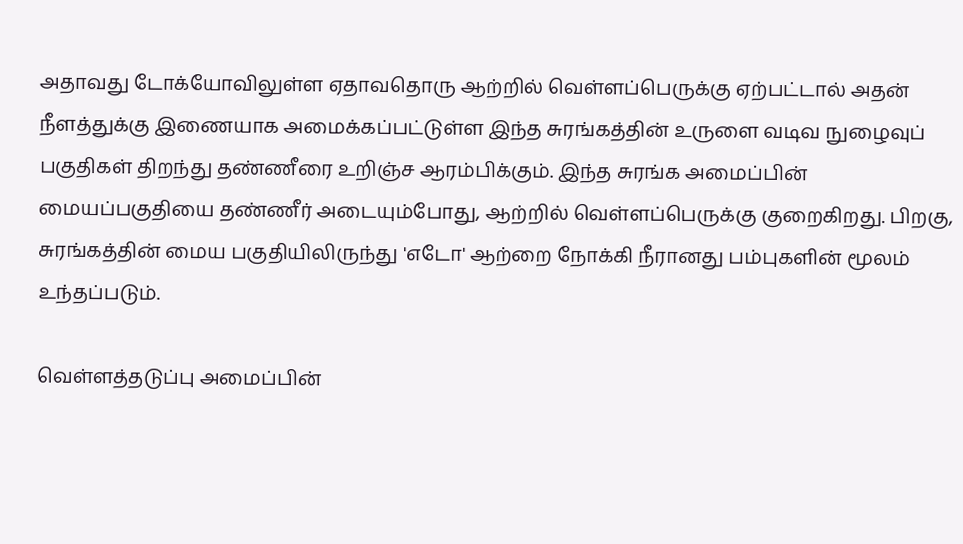அதாவது டோக்யோவிலுள்ள ஏதாவதொரு ஆற்றில் வெள்ளப்பெருக்கு ஏற்பட்டால் அதன் நீளத்துக்கு இணையாக அமைக்கப்பட்டுள்ள இந்த சுரங்கத்தின் உருளை வடிவ நுழைவுப் பகுதிகள் திறந்து தண்ணீரை உறிஞ்ச ஆரம்பிக்கும். இந்த சுரங்க அமைப்பின் மையப்பகுதியை தண்ணீர் அடையும்போது, ஆற்றில் வெள்ளப்பெருக்கு குறைகிறது. பிறகு, சுரங்கத்தின் மைய பகுதியிலிருந்து 'எடோ' ஆற்றை நோக்கி நீரானது பம்புகளின் மூலம் உந்தப்படும்.

வெள்ளத்தடுப்பு அமைப்பின்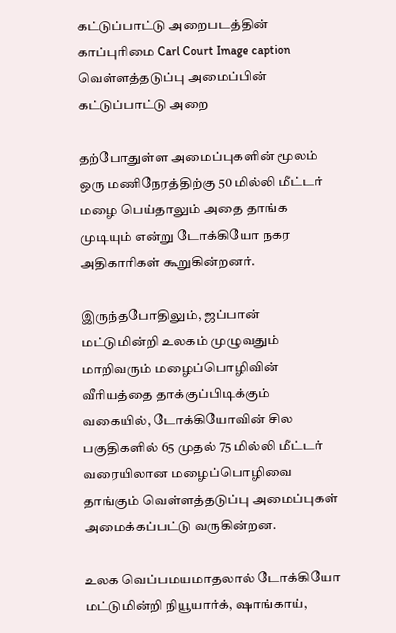கட்டுப்பாட்டு அறைபடத்தின் காப்புரிமை Carl Court Image caption வெள்ளத்தடுப்பு அமைப்பின் கட்டுப்பாட்டு அறை

தற்போதுள்ள அமைப்புகளின் மூலம் ஒரு மணிநேரத்திற்கு 50 மில்லி மீட்டர் மழை பெய்தாலும் அதை தாங்க முடியும் என்று டோக்கியோ நகர அதிகாரிகள் கூறுகின்றனர்.

இருந்தபோதிலும், ஜப்பான் மட்டுமின்றி உலகம் முழுவதும் மாறிவரும் மழைப்பொழிவின் வீரியத்தை தாக்குப்பிடிக்கும் வகையில், டோக்கியோவின் சில பகுதிகளில் 65 முதல் 75 மில்லி மீட்டர் வரையிலான மழைப்பொழிவை தாங்கும் வெள்ளத்தடுப்பு அமைப்புகள் அமைக்கப்பட்டு வருகின்றன.

உலக வெப்பமயமாதலால் டோக்கியோ மட்டுமின்றி நியூயார்க், ஷாங்காய்,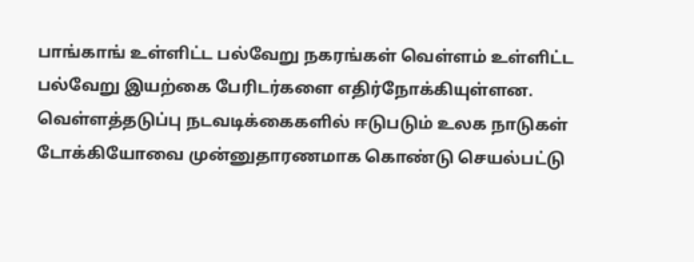பாங்காங் உள்ளிட்ட பல்வேறு நகரங்கள் வெள்ளம் உள்ளிட்ட பல்வேறு இயற்கை பேரிடர்களை எதிர்நோக்கியுள்ளன. வெள்ளத்தடுப்பு நடவடிக்கைகளில் ஈடுபடும் உலக நாடுகள் டோக்கியோவை முன்னுதாரணமாக கொண்டு செயல்பட்டு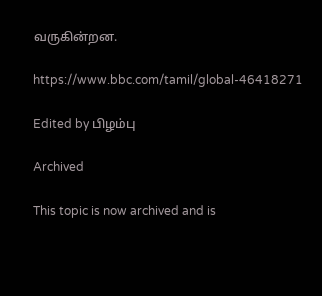வருகின்றன.

https://www.bbc.com/tamil/global-46418271

Edited by பிழம்பு

Archived

This topic is now archived and is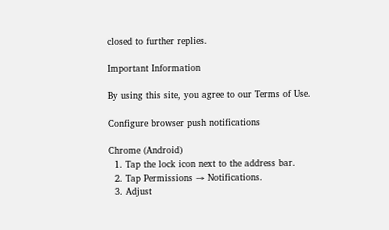closed to further replies.

Important Information

By using this site, you agree to our Terms of Use.

Configure browser push notifications

Chrome (Android)
  1. Tap the lock icon next to the address bar.
  2. Tap Permissions → Notifications.
  3. Adjust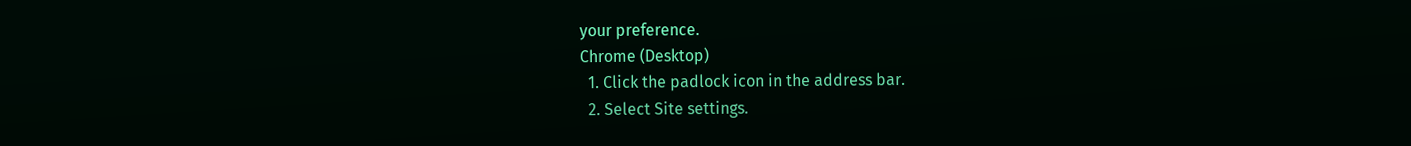your preference.
Chrome (Desktop)
  1. Click the padlock icon in the address bar.
  2. Select Site settings.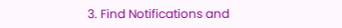3. Find Notifications and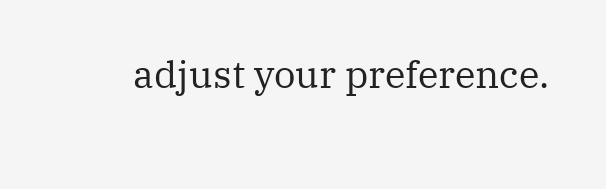adjust your preference.